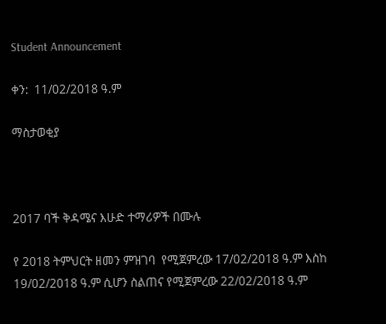Student Announcement

ቀን:  11/02/2018 ዓ.ም

ማስታወቂያ



2017 ባች ቅዳሜና እሁድ ተማሪዎች በሙሉ

የ 2018 ትምህርት ዘመን ምዝገባ  የሚጀምረው 17/02/2018 ዓ.ም እስከ 19/02/2018 ዓ.ም ሲሆን ስልጠና የሚጀምረው 22/02/2018 ዓ.ም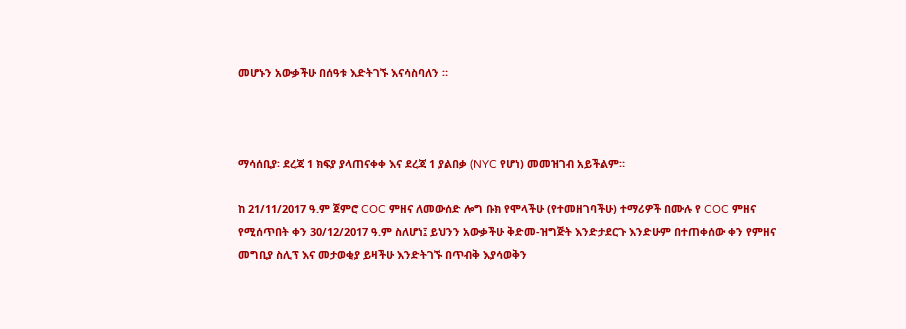መሆኑን አውቃችሁ በሰዓቱ እድትገኙ እናሳስባለን ።



ማሳሰቢያ፡ ደረጃ 1 ክፍያ ያላጠናቀቀ እና ደረጃ 1 ያልበቃ (NYC የሆነ) መመዝገብ አይችልም።

ከ 21/11/2017 ዓ.ም ጀምሮ COC ምዘና ለመውሰድ ሎግ ቡክ የሞላችሁ (የተመዘገባችሁ) ተማሪዎች በሙሉ የ COC ምዘና የሚሰጥበት ቀን 30/12/2017 ዓ.ም ስለሆነ፤ ይህንን አውቃችሁ ቅድመ-ዝግጅት እንድታደርጉ እንድሁም በተጠቀሰው ቀን የምዘና መግቢያ ስሊፕ እና መታወቂያ ይዛችሁ እንድትገኙ በጥብቅ እያሳወቅን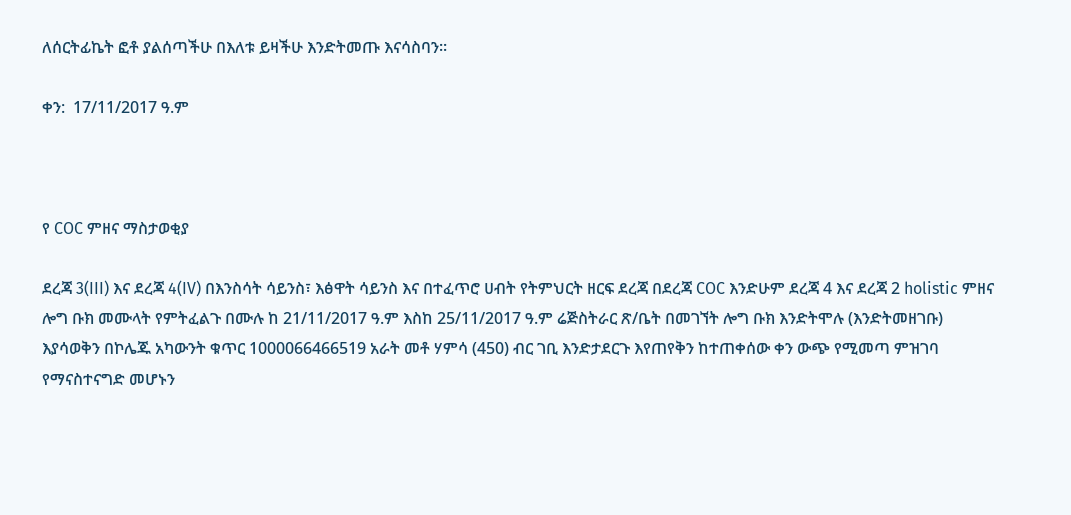ለሰርትፊኬት ፎቶ ያልሰጣችሁ በእለቱ ይዛችሁ እንድትመጡ እናሳስባን፡፡

ቀን:  17/11/2017 ዓ.ም



የ COC ምዘና ማስታወቂያ

ደረጃ 3(III) እና ደረጃ 4(IV) በእንስሳት ሳይንስ፣ እፅዋት ሳይንስ እና በተፈጥሮ ሀብት የትምህርት ዘርፍ ደረጃ በደረጃ COC እንድሁም ደረጃ 4 እና ደረጃ 2 holistic ምዘና ሎግ ቡክ መሙላት የምትፈልጉ በሙሉ ከ 21/11/2017 ዓ.ም እስከ 25/11/2017 ዓ.ም ሬጅስትራር ጽ/ቤት በመገኘት ሎግ ቡክ እንድትሞሉ (እንድትመዘገቡ) እያሳወቅን በኮሌጁ አካውንት ቁጥር 1000066466519 አራት መቶ ሃምሳ (450) ብር ገቢ እንድታደርጉ እየጠየቅን ከተጠቀሰው ቀን ውጭ የሚመጣ ምዝገባ የማናስተናግድ መሆኑን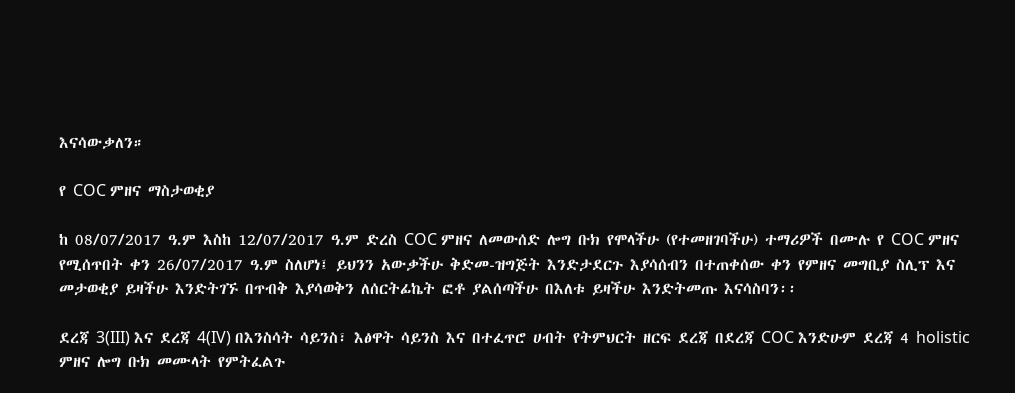እናሳውቃለን።

የ COC ምዘና ማስታወቂያ

ከ 08/07/2017 ዓ.ም እስከ 12/07/2017 ዓ.ም ድረስ COC ምዘና ለመውሰድ ሎግ ቡክ የሞላችሁ (የተመዘገባችሁ) ተማሪዎች በሙሉ የ COC ምዘና የሚሰጥበት ቀን 26/07/2017 ዓ.ም ስለሆነ፤ ይህንን አውቃችሁ ቅድመ-ዝግጅት እንድታደርጉ እያሳሰብን በተጠቀሰው ቀን የምዘና መግቢያ ስሊፕ እና መታወቂያ ይዛችሁ እንድትገኙ በጥብቅ እያሳወቅን ለሰርትፊኬት ፎቶ ያልሰጣችሁ በእለቱ ይዛችሁ እንድትመጡ እናሳስባን፡፡

ደረጃ 3(III) እና ደረጃ 4(IV) በእንስሳት ሳይንስ፣ እፅዋት ሳይንስ እና በተፈጥሮ ሀብት የትምህርት ዘርፍ ደረጃ በደረጃ COC እንድሁም ደረጃ 4 holistic ምዘና ሎግ ቡክ መሙላት የምትፈልጉ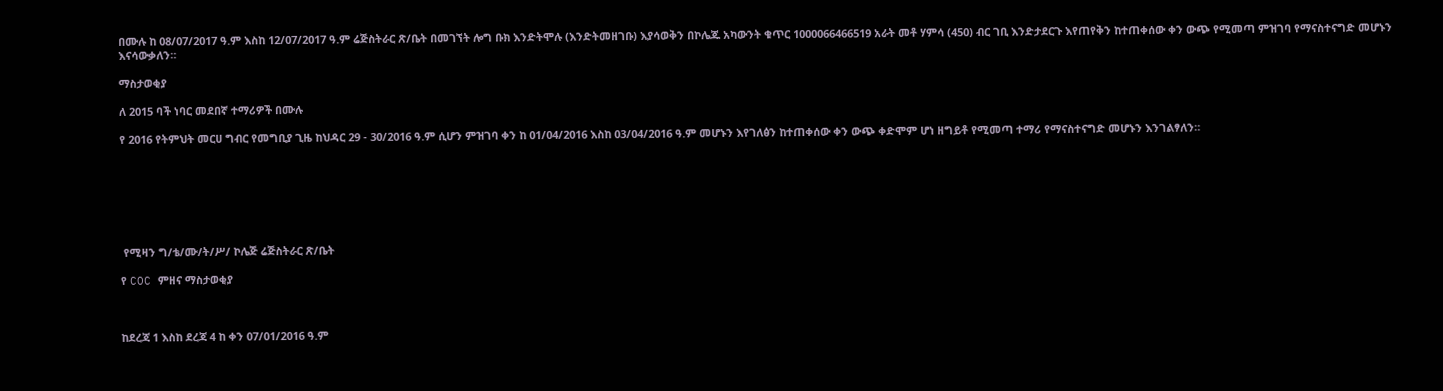በሙሉ ከ 08/07/2017 ዓ.ም እስከ 12/07/2017 ዓ.ም ሬጅስትራር ጽ/ቤት በመገኘት ሎግ ቡክ እንድትሞሉ (እንድትመዘገቡ) እያሳወቅን በኮሌጁ አካውንት ቁጥር 1000066466519 አራት መቶ ሃምሳ (450) ብር ገቢ እንድታደርጉ እየጠየቅን ከተጠቀሰው ቀን ውጭ የሚመጣ ምዝገባ የማናስተናግድ መሆኑን እናሳውቃለን።

ማስታወቂያ

ለ 2015 ባች ነባር መደበኛ ተማሪዎች በሙሉ

የ 2016 የትምህት መርሀ ግብር የመግቢያ ጊዜ ከህዳር 29 - 30/2016 ዓ.ም ሲሆን ምዝገባ ቀን ከ 01/04/2016 እስከ 03/04/2016 ዓ.ም መሆኑን እየገለፅን ከተጠቀሰው ቀን ውጭ ቀድሞም ሆነ ዘግይቶ የሚመጣ ተማሪ የማናስተናግድ መሆኑን እንገልፃለን።







 የሚዛን ግ/ቴ/ሙ/ት/ሥ/ ኮሌጅ ሬጅስትራር ጽ/ቤት

የ COC ምዘና ማስታወቂያ



ከደረጃ 1 እስከ ደረጃ 4 ከ ቀን 07/01/2016 ዓ.ም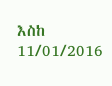እስከ 11/01/2016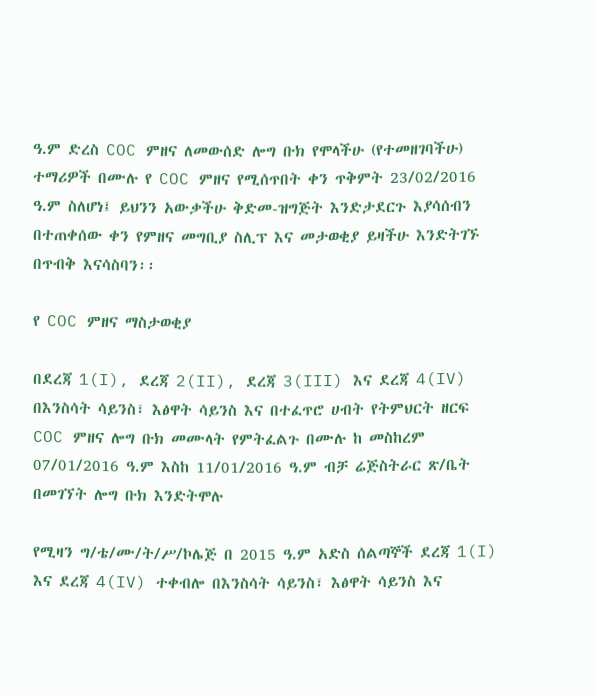ዓ.ም ድረስ COC ምዘና ለመውሰድ ሎግ ቡክ የሞላችሁ (የተመዘገባችሁ) ተማሪዎች በሙሉ የ COC ምዘና የሚሰጥበት ቀን ጥቅምት 23/02/2016 ዓ.ም ስለሆነ፤ ይህንን አውቃችሁ ቅድመ-ዝግጅት እንድታደርጉ እያሳሰብን በተጠቀሰው ቀን የምዘና መግቢያ ስሊፕ እና መታወቂያ ይዛችሁ እንድትገኙ በጥብቅ እናሳስባን፡፡

የ COC ምዘና ማስታወቂያ

በደረጃ 1(I), ደረጃ 2(II), ደረጃ 3(III) እና ደረጃ 4(IV) በእንስሳት ሳይንስ፣ እፅዋት ሳይንስ እና በተፈጥሮ ሀብት የትምህርት ዘርፍ COC ምዘና ሎግ ቡክ መሙላት የምትፈልጉ በሙሉ ከ መስከረም 07/01/2016 ዓ.ም እስከ 11/01/2016 ዓ.ም ብቻ ሬጅስትራር ጽ/ቤት በመገኘት ሎግ ቡክ እንድትሞሉ

የሚዛን ግ/ቴ/ሙ/ት/ሥ/ኮሌጅ በ 2015 ዓ.ም አድስ ሰልጣኞች ደረጃ 1(I) እና ደረጃ 4(IV) ተቀብሎ በእንስሳት ሳይንስ፣ እፅዋት ሳይንስ እና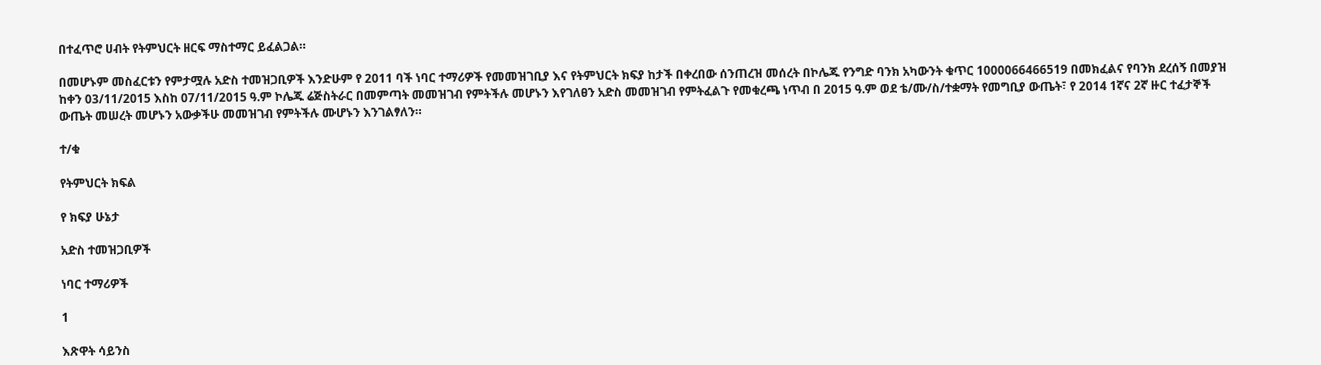በተፈጥሮ ሀብት የትምህርት ዘርፍ ማስተማር ይፈልጋል።

በመሆኑም መስፈርቱን የምታሟሉ አድስ ተመዝጋቢዎች እንድሁም የ 2011 ባች ነባር ተማሪዎች የመመዝገቢያ እና የትምህርት ክፍያ ከታች በቀረበው ሰንጠረዝ መሰረት በኮሌጁ የንግድ ባንክ አካውንት ቁጥር 1000066466519 በመክፈልና የባንክ ደረሰኝ በመያዝ ከቀን 03/11/2015 እስከ 07/11/2015 ዓ.ም ኮሌጁ ሬጅስትራር በመምጣት መመዝገብ የምትችሉ መሆኑን እየገለፀን አድስ መመዝገብ የምትፈልጉ የመቁረጫ ነጥብ በ 2015 ዓ.ም ወደ ቴ/ሙ/ስ/ተቋማት የመግቢያ ውጤት፣ የ 2014 1ኛና 2ኛ ዙር ተፈታኞች ውጤት መሠረት መሆኑን አውቃችሁ መመዝገብ የምትችሉ ሙሆኑን እንገልፃለን።

ተ/ቁ

የትምህርት ክፍል

የ ክፍያ ሁኔታ

አድስ ተመዝጋቢዎች

ነባር ተማሪዎች

1

እጽዋት ሳይንስ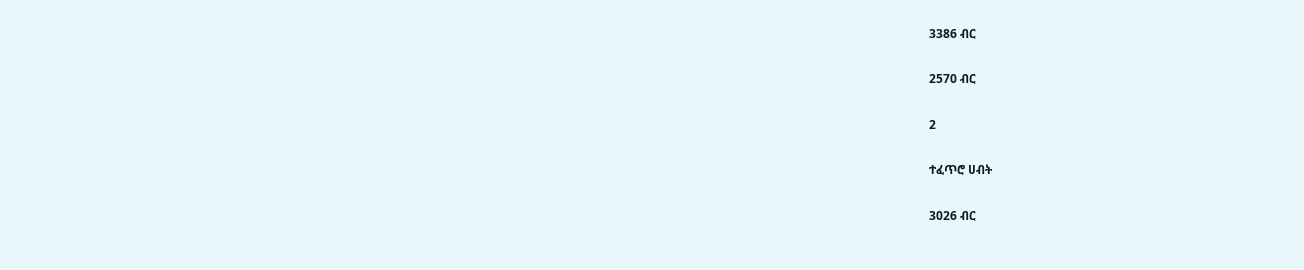3386 ብር

2570 ብር

2

ተፈጥሮ ሀብት

3026 ብር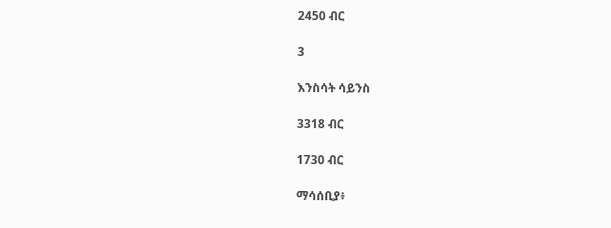2450 ብር

3

እንስሳት ሳይንስ

3318 ብር

1730 ብር

ማሳሰቢያ፥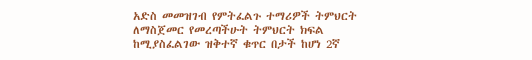አድስ መመዝገብ የምትፈልጉ ተማሪዎች ትምህርት ለማስጀመር የመረጣችሁት ትምህርት ክፍል ከሚያስፈልገው ዝቅተኛ ቁጥር በታች ከሆነ 2ኛ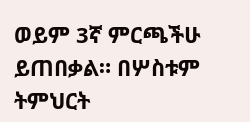ወይም 3ኛ ምርጫችሁ ይጠበቃል። በሦስቱም ትምህርት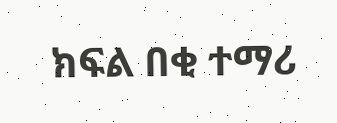ክፍል በቂ ተማሪ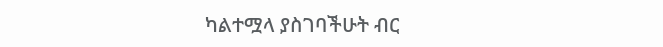ካልተሟላ ያስገባችሁት ብር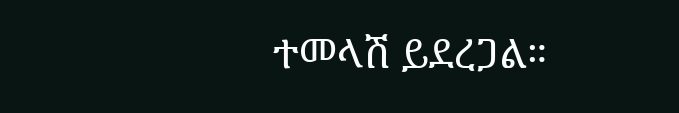ተመላሽ ይደረጋል።